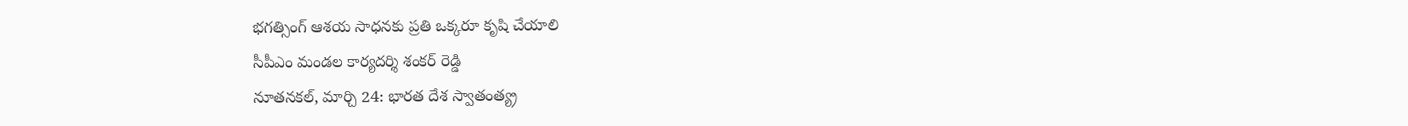భగత్సింగ్ ఆశయ సాధనకు ప్రతి ఒక్కరూ కృషి చేయాలి
సీపీఎం మండల కార్యదర్శి శంకర్ రెడ్డి
నూతనకల్, మార్చి 24: భారత దేశ స్వాతంత్య్ర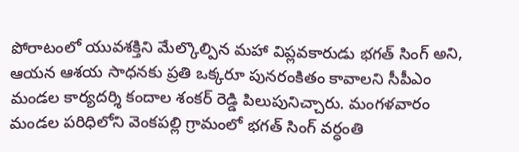పోరాటంలో యువశక్తిని మేల్కొల్పిన మహా విప్లవకారుడు భగత్ సింగ్ అని, ఆయన ఆశయ సాధనకు ప్రతి ఒక్కరూ పునరంకితం కావాలని సీపీఎం మండల కార్యదర్శి కందాల శంకర్ రెడ్డి పిలుపునిచ్చారు. మంగళవారం మండల పరిధిలోని వెంకపల్లి గ్రామంలో భగత్ సింగ్ వర్ధంతి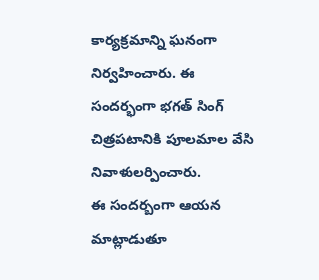కార్యక్రమాన్ని ఘనంగా నిర్వహించారు. ఈ సందర్భంగా భగత్ సింగ్ చిత్రపటానికి పూలమాల వేసి నివాళులర్పించారు.
ఈ సందర్బంగా ఆయన మాట్లాడుతూ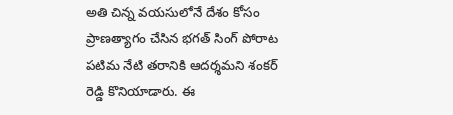అతి చిన్న వయసులోనే దేశం కోసం ప్రాణత్యాగం చేసిన భగత్ సింగ్ పోరాట పటిమ నేటి తరానికి ఆదర్శమని శంకర్ రెడ్డి కొనియాడారు. ఈ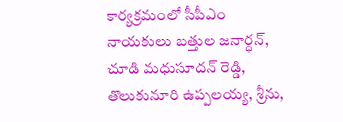కార్యక్రమంలో సీపీఎం నాయకులు బత్తుల జనార్ధన్, చూడి మధుసూదన్ రెడ్డి, తొలుకునూరి ఉప్పలయ్య, శ్రీను,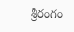శ్రీరంగం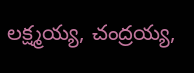లక్ష్మయ్య, చంద్రయ్య,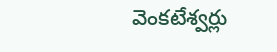వెంకటేశ్వర్లు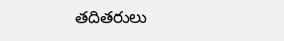తదితరులు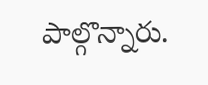పాల్గొన్నారు.